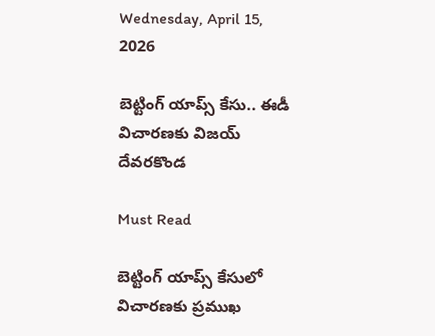Wednesday, April 15, 2026

బెట్టింగ్ యాప్స్ కేసు.. ఈడీ విచారణకు విజయ్ దేవరకొండ

Must Read

బెట్టింగ్ యాప్స్ కేసులో విచారణకు ప్రముఖ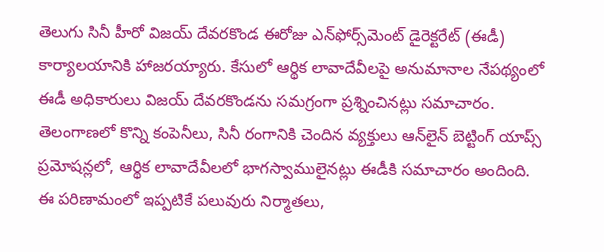తెలుగు సినీ హీరో విజయ్ దేవరకొండ ఈరోజు ఎన్‌ఫోర్స్‌మెంట్ డైరెక్టరేట్ (ఈడీ) కార్యాలయానికి హాజరయ్యారు. కేసులో ఆర్థిక లావాదేవీలపై అనుమానాల నేపథ్యంలో ఈడీ అధికారులు విజయ్ దేవరకొండను సమగ్రంగా ప్రశ్నించినట్లు సమాచారం. తెలంగాణలో కొన్ని కంపెనీలు, సినీ రంగానికి చెందిన వ్యక్తులు ఆన్‌లైన్ బెట్టింగ్ యాప్స్ ప్రమోషన్లలో, ఆర్థిక లావాదేవీలలో భాగస్వాములైనట్లు ఈడీకి సమాచారం అందింది. ఈ పరిణామంలో ఇప్పటికే పలువురు నిర్మాతలు,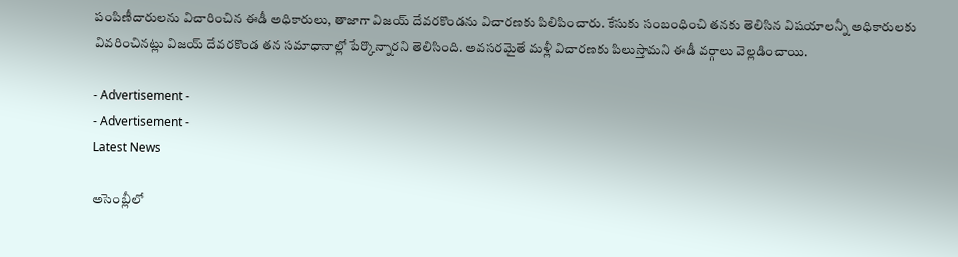పంపిణీదారులను విచారించిన ఈడీ అధికారులు, తాజాగా విజయ్ దేవరకొండను విచారణకు పిలిపించారు. కేసుకు సంబంధించి తనకు తెలిసిన విషయాలన్నీ అధికారులకు వివరించినట్లు విజయ్ దేవరకొండ తన సమాధానాల్లో పేర్కొన్నారని తెలిసింది. అవసరమైతే మళ్లీ విచారణకు పిలుస్తామని ఈడీ వర్గాలు వెల్లడించాయి.

- Advertisement -
- Advertisement -
Latest News

అసెంబ్లీలో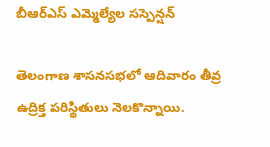బీఆర్‌ఎస్ ఎమ్మెల్యేల సస్పెన్షన్‌

తెలంగాణ శాసనసభలో ఆదివారం తీవ్ర ఉద్రిక్త పరిస్థితులు నెలకొన్నాయి.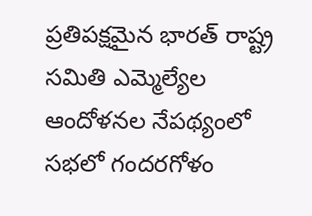ప్రతిపక్షమైన భారత్ రాష్ట్ర సమితి ఎమ్మెల్యేల ఆందోళనల నేపథ్యంలో సభలో గందరగోళం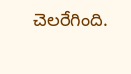చెలరేగింది.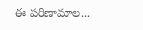ఈ పరిణామాల...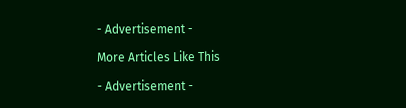- Advertisement -

More Articles Like This

- Advertisement -